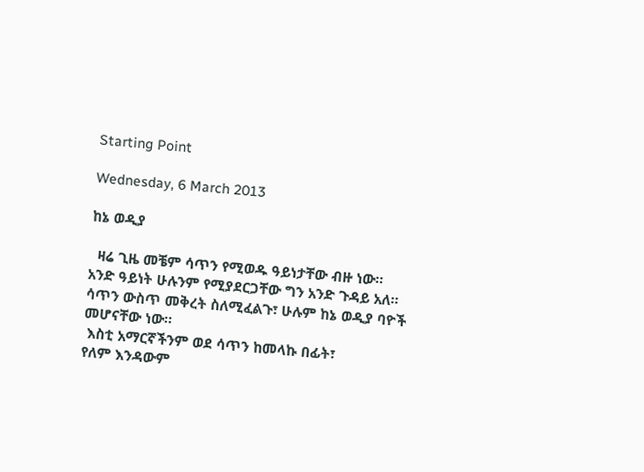Starting Point

Wednesday, 6 March 2013

ከኔ ወዲያ

  ዛሬ ጊዜ መቼም ሳጥን የሚወዱ ዓይነታቸው ብዙ ነው።
አንድ ዓይነት ሁሉንም የሚያደርጋቸው ግን አንድ ጉዳይ አለ።
ሳጥን ውስጥ መቅረት ስለሚፈልጉ፣ ሁሉም ከኔ ወዲያ ባዮች መሆናቸው ነው።
 እስቲ አማርኛችንም ወደ ሳጥን ከመላኩ በፊት፣
የለም እንዳውም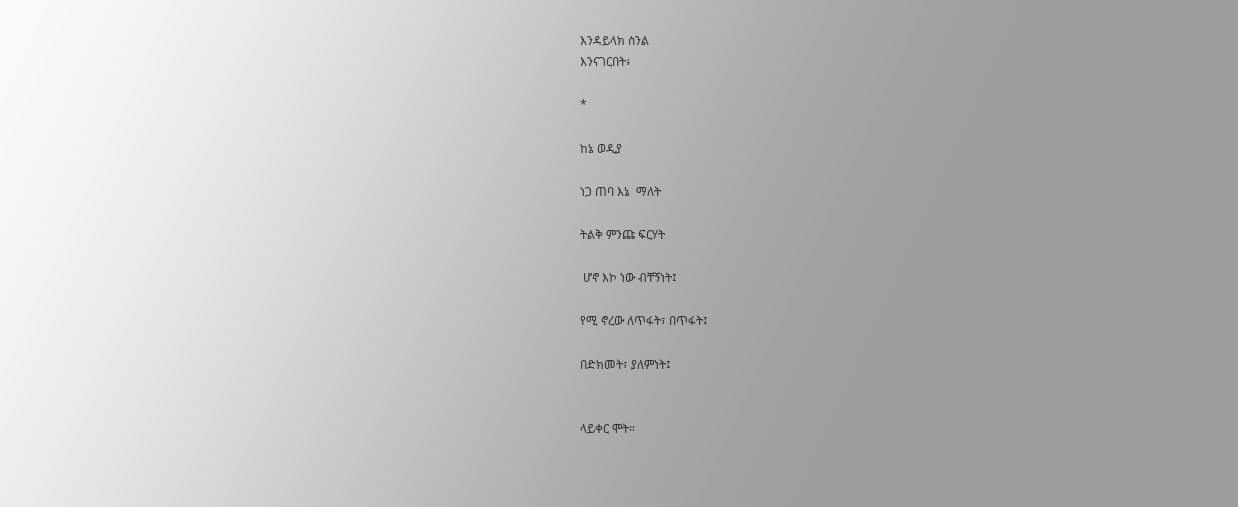እንዳይላክ ስንል
እንናገርበት፥

*

ከኔ ወዲያ

ነጋ ጠባ እኔ  ማለት

ትልቅ ምንጩ ፍርሃት

 ሆኖ እኮ ነው ብቸኝነት፤

የሚ ኖረው ለጥፋት፣ በጥፋት፤

በድክመት፣ ያለምነት፤


ላይቀር ሞት።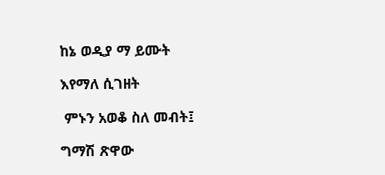ከኔ ወዲያ ማ ይሙት

እየማለ ሲገዘት

 ምኑን አወቆ ስለ መብት፤

ግማሽ ጽዋው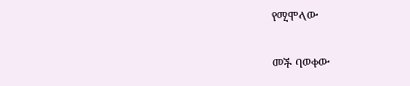የሚሞላው

መች ባወቀው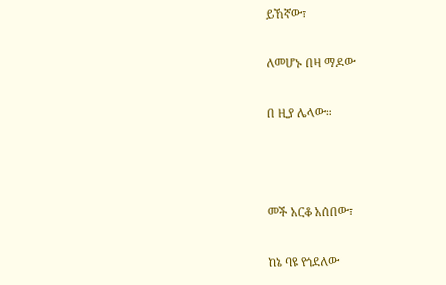ይኸኛው፣

ለመሆኑ በዛ ማዶው

በ ዚያ ሌላው።



መች አርቆ አሰበው፣

ከኔ ባዩ የጎደለው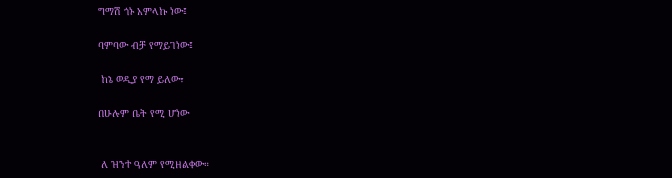ግማሽ ጎኑ አምላኩ ነው፤

ባምባው ብቻ የማይገነው፤

 ከኔ ወዲያ የማ ይለው፣

በሁሉም ቤት የሚ ሆነው


 ለ ዝንተ ዓለም የሚዘልቀው።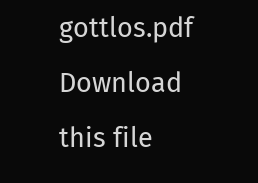gottlos.pdf Download this file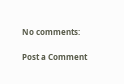No comments:

Post a Comment